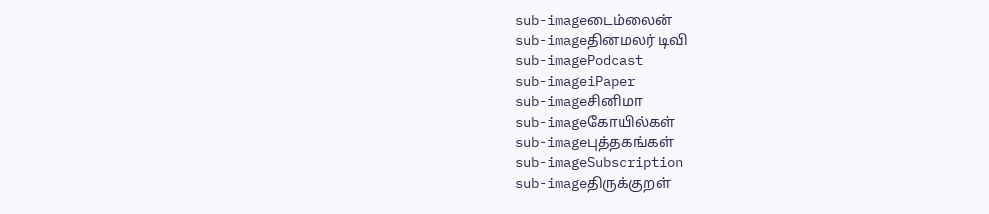sub-imageடைம்லைன்
sub-imageதினமலர் டிவி
sub-imagePodcast
sub-imageiPaper
sub-imageசினிமா
sub-imageகோயில்கள்
sub-imageபுத்தகங்கள்
sub-imageSubscription
sub-imageதிருக்குறள்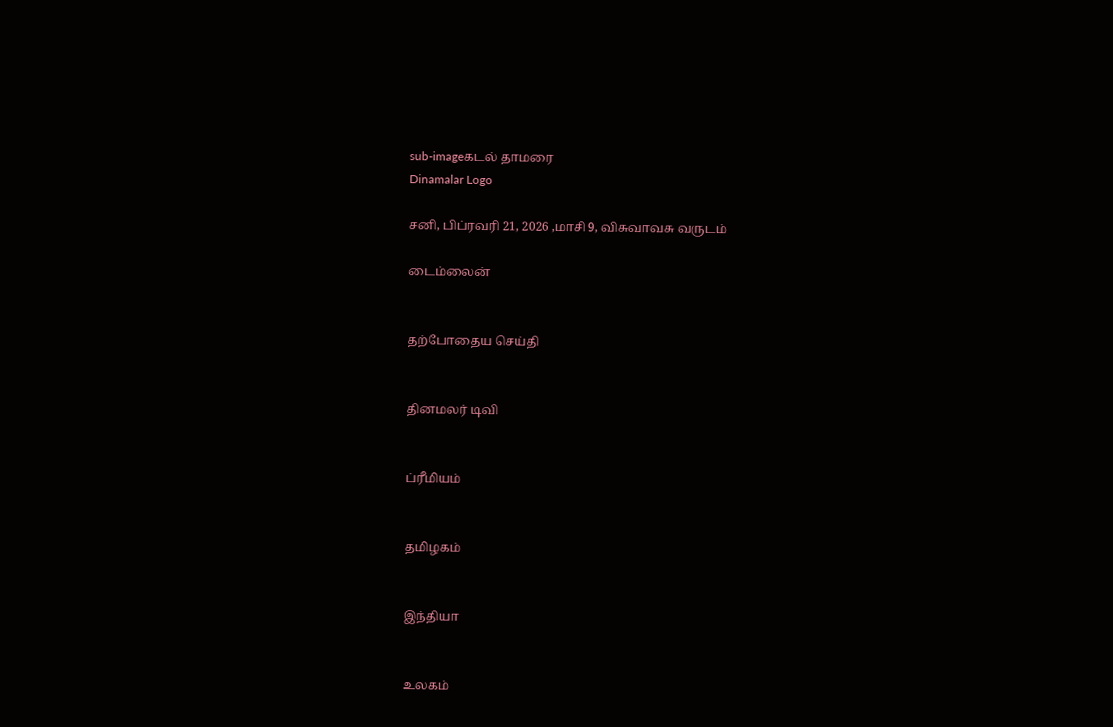sub-imageகடல் தாமரை
Dinamalar Logo

சனி, பிப்ரவரி 21, 2026 ,மாசி 9, விசுவாவசு வருடம்

டைம்லைன்


தற்போதைய செய்தி


தினமலர் டிவி


ப்ரீமியம்


தமிழகம்


இந்தியா


உலகம்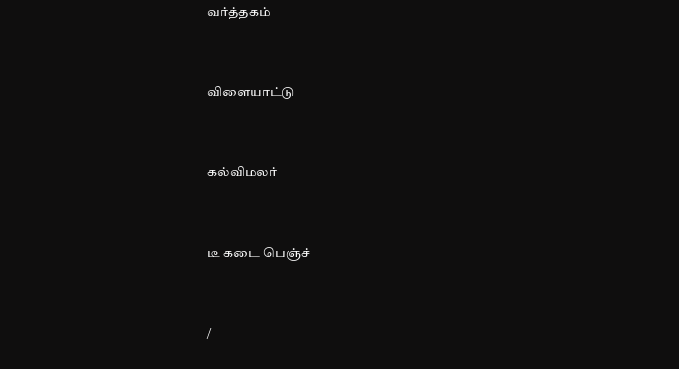வர்த்தகம்


விளையாட்டு


கல்விமலர்


டீ கடை பெஞ்ச்


/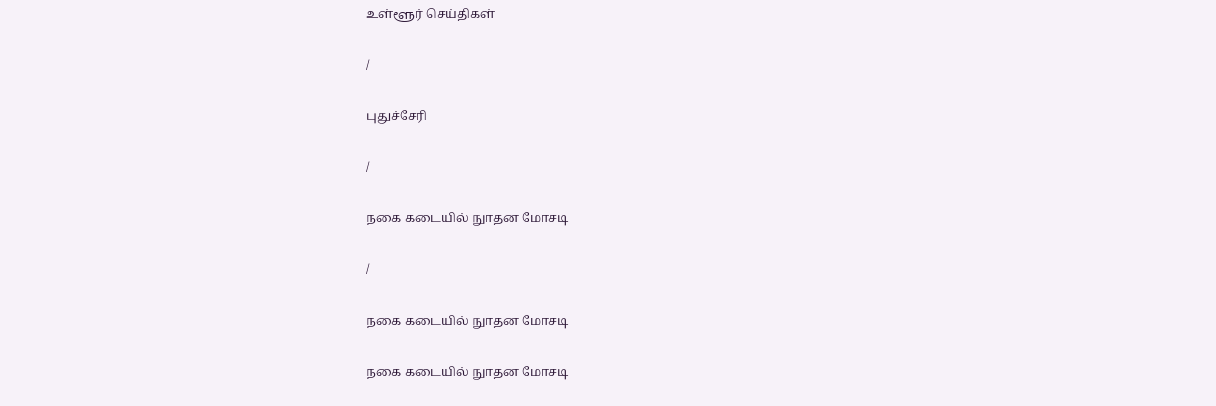உள்ளூர் செய்திகள்

/

புதுச்சேரி

/

நகை கடையில் நுாதன மோசடி

/

நகை கடையில் நுாதன மோசடி

நகை கடையில் நுாதன மோசடி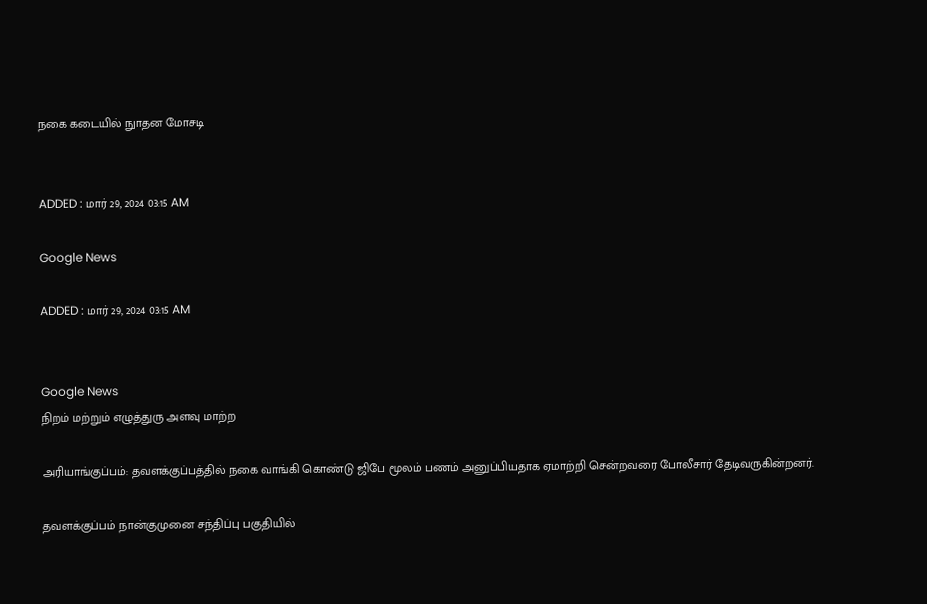நகை கடையில் நுாதன மோசடி


ADDED : மார் 29, 2024 03:15 AM

Google News

ADDED : மார் 29, 2024 03:15 AM


Google News
நிறம் மற்றும் எழுத்துரு அளவு மாற்ற

அரியாங்குப்பம்: தவளக்குப்பத்தில் நகை வாங்கி கொண்டு ஜிபே மூலம் பணம் அனுப்பியதாக ஏமாற்றி சென்றவரை போலீசார் தேடிவருகின்றனர்.

தவளக்குப்பம் நான்குமுனை சந்திப்பு பகுதியில்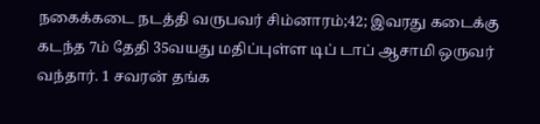நகைக்கடை நடத்தி வருபவர் சிம்னாரம்;42; இவரது கடைக்கு கடந்த 7ம் தேதி 35வயது மதிப்புள்ள டிப் டாப் ஆசாமி ஒருவர் வந்தார். 1 சவரன் தங்க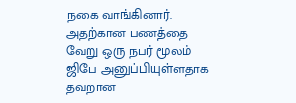நகை வாங்கினார். அதற்கான பணத்தை வேறு ஒரு நபர் மூலம் ஜிபே அனுப்பியுள்ளதாக தவறான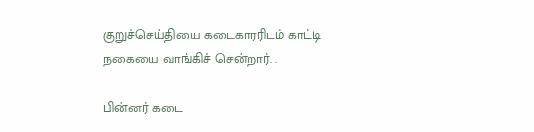குறுச்செய்தியை கடைகாரரிடம் காட்டி நகையை வாங்கிச் சென்றார். .

பின்னர் கடை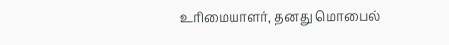உரிமையாளர், தனது மொபைல்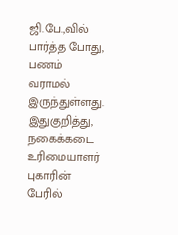ஜி.பே.,வில் பார்த்த போது, பணம் வராமல் இருந்துள்ளது. இதுகுறித்து, நகைக்கடை உரிமையாளர் புகாரின் பேரில்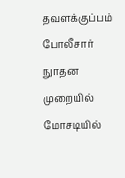தவளக்குப்பம் போலீசார் நுாதன முறையில் மோசடியில்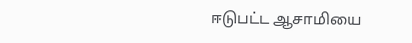ஈடுபட்ட ஆசாமியை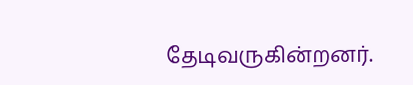தேடிவருகின்றனர்.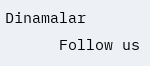Dinamalar
      Follow us